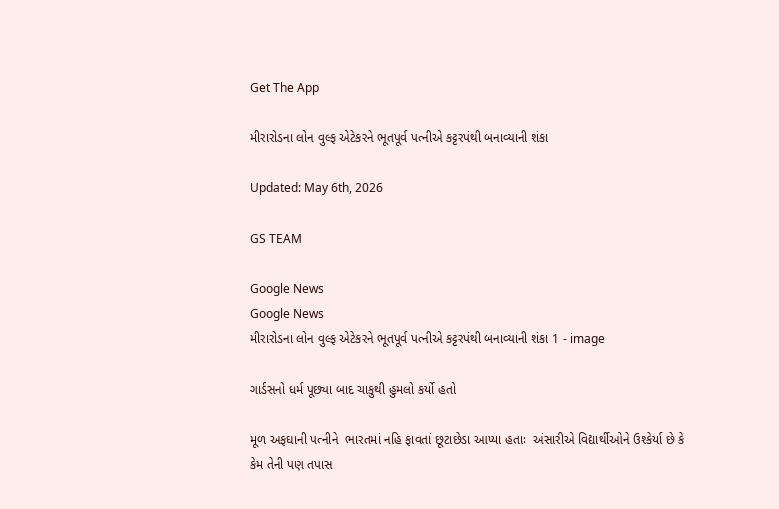Get The App

મીરારોડના લોન વુલ્ફ એટેકરને ભૂતપૂર્વ પત્નીએ કટ્ટરપંથી બનાવ્યાની શંકા

Updated: May 6th, 2026

GS TEAM

Google News
Google News
મીરારોડના લોન વુલ્ફ એટેકરને ભૂતપૂર્વ પત્નીએ કટ્ટરપંથી બનાવ્યાની શંકા 1 - image

ગાર્ડસનો ધર્મ પૂછ્યા બાદ ચાકુથી હુમલો કર્યો હતો

મૂળ અફઘાની પત્નીને  ભારતમાં નહિ ફાવતાં છૂટાછેડા આપ્યા હતાઃ  અંસારીએ વિદ્યાર્થીઓને ઉશ્કેર્યા છે કે કેમ તેની પણ તપાસ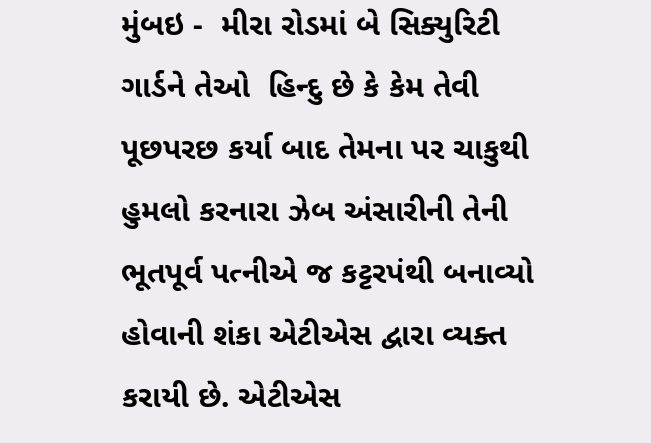મુંબઇ -  મીરા રોડમાં બે સિક્યુરિટી ગાર્ડને તેઓ  હિન્દુ છે કે કેમ તેવી પૂછપરછ કર્યા બાદ તેમના પર ચાકુથી હુમલો કરનારા ઝેબ અંસારીની તેની ભૂતપૂર્વ પત્નીએ જ કટ્ટરપંથી બનાવ્યો હોવાની શંકા એટીએસ દ્વારા વ્યક્ત કરાયી છે. એટીએસ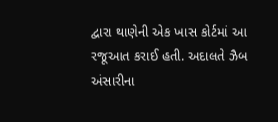દ્વારા થાણેની એક ખાસ કોર્ટમાં આ રજૂઆત કરાઈ હતી. અદાલતે ઝૈબ અંસારીના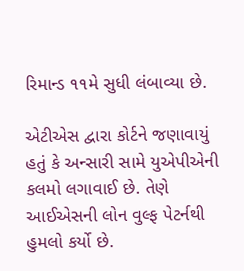રિમાન્ડ ૧૧મે સુધી લંબાવ્યા છે.

એટીએસ દ્વારા કોર્ટને જણાવાયું હતું કે અન્સારી સામે યુએપીએની કલમો લગાવાઈ છે. તેણે આઈએસની લોન વુલ્ફ પેટર્નથી હુમલો કર્યો છે.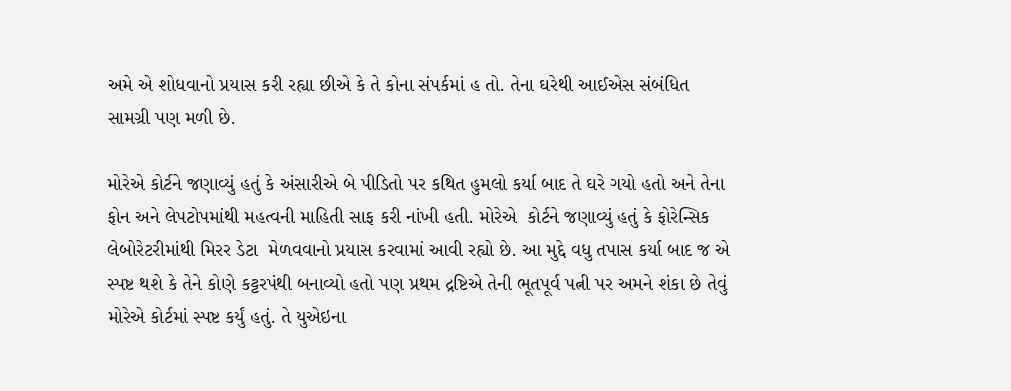અમે એ શોધવાનો પ્રયાસ કરી રહ્યા છીએ કે તે કોના સંપર્કમાં હ તો. તેના ઘરેથી આઈએસ સંબંધિત સામગ્રી પણ મળી છે.

મોરેએ કોર્ટને જણાવ્યું હતું કે અંસારીએ બે પીડિતો પર કથિત હુમલો કર્યા બાદ તે ઘરે ગયો હતો અને તેના ફોન અને લેપટોપમાંથી મહત્વની માહિતી સાફ કરી નાંખી હતી. મોરેએ  કોર્ટને જણાવ્યું હતું કે ફોરેન્સિક લેબોરેટરીમાંથી મિરર ડેટા  મેળવવાનો પ્રયાસ કરવામાં આવી રહ્યો છે. આ મુદ્દે વધુ તપાસ કર્યા બાદ જ એ સ્પષ્ટ થશે કે તેને કોણે કટ્ટરપંથી બનાવ્યો હતો પણ પ્રથમ દ્રષ્ટિએ તેની ભૂતપૂર્વ પત્ની પર અમને શંકા છે તેવું મોરેએ કોર્ટમાં સ્પષ્ટ કર્યું હતું. તે યુએઇના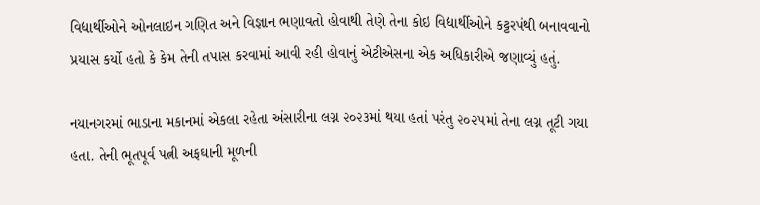વિદ્યાર્થીઓને ઓનલાઇન ગણિત અને વિજ્ઞાન ભણાવતો હોવાથી તેણે તેના કોઇ વિદ્યાર્થીઓને કટ્ટરપંથી બનાવવાનો પ્રયાસ કર્યો હતો કે કેમ તેની તપાસ કરવામાં આવી રહી હોવાનું એટીએસના એક અધિકારીએ જણાવ્યું હતું.

નયાનગરમાં ભાડાના મકાનમાં એકલા રહેતા અંસારીના લગ્ન ૨૦૨૩માં થયા હતાં પરંતુ ૨૦૨૫માં તેના લગ્ન તૂટી ગયા હતા. તેની ભૂતપૂર્વ પત્ની અફઘાની મૂળની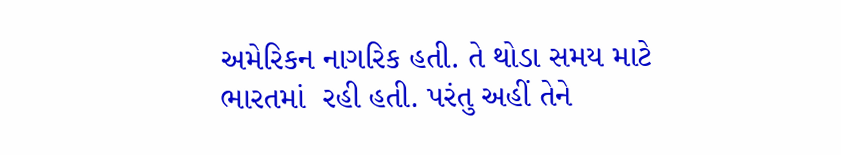અમેરિકન નાગરિક હતી. તે થોડા સમય માટે ભારતમાં  રહી હતી. પરંતુ અહીં તેને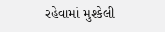રહેવામાં મુશ્કેલી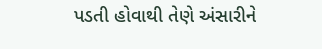પડતી હોવાથી તેણે અંસારીને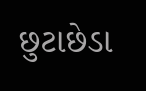છુટાછેડા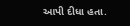આપી દીધા હતા.